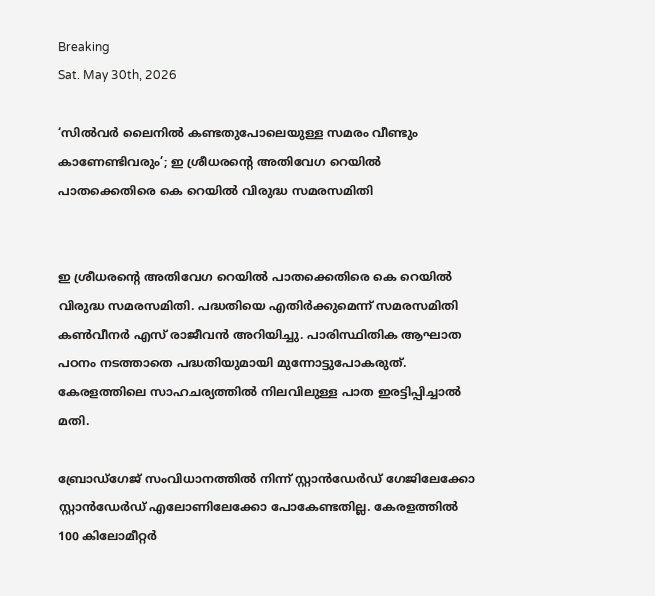Breaking
Sat. May 30th, 2026

‘സിൽവർ ലൈനിൽ കണ്ടതുപോലെയുള്ള സമരം വീണ്ടും കാണേണ്ടിവരും’; ഇ ശ്രീധരന്റെ അതിവേഗ റെയില്‍ പാതക്കെതിരെ കെ റെയില്‍ വിരുദ്ധ സമരസമിതി


ഇ ശ്രീധരന്റെ അതിവേഗ റെയില്‍ പാതക്കെതിരെ കെ റെയില്‍ വിരുദ്ധ സമരസമിതി. പദ്ധതിയെ എതിർക്കുമെന്ന് സമരസമിതി കൺവീനർ എസ് രാജീവൻ അറിയിച്ചു. പാരിസ്ഥിതിക ആഘാത പഠനം നടത്താതെ പദ്ധതിയുമായി മുന്നോട്ടുപോകരുത്. കേരളത്തിലെ സാഹചര്യത്തിൽ നിലവിലുള്ള പാത ഇരട്ടിപ്പിച്ചാൽ മതി.

ബ്രോഡ്ഗേജ് സംവിധാനത്തിൽ നിന്ന് സ്റ്റാൻഡേർഡ് ഗേജിലേക്കോ സ്റ്റാൻഡേർഡ് എലോണിലേക്കോ പോകേണ്ടതില്ല. കേരളത്തിൽ 100 കിലോമീറ്റർ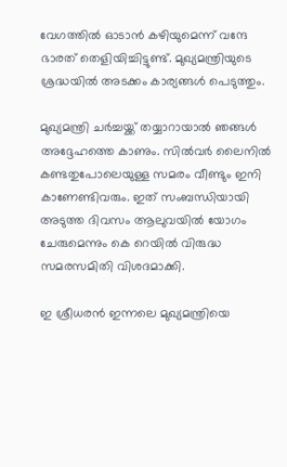വേഗത്തിൽ ഓടാൻ കഴിയുമെന്ന് വന്ദേ ഭാരത് തെളിയിച്ചിട്ടുണ്ട്. മുഖ്യമന്ത്രിയുടെ ശ്രദ്ധയിൽ അടക്കം കാര്യങ്ങൾ പെടുത്തും.

മുഖ്യമന്ത്രി ചർച്ചയ്ക്ക് തയ്യാറായാൽ ഞങ്ങൾ അദ്ദേഹത്തെ കാണും. സിൽവർ ലൈനിൽ കണ്ടതുപോലെയുള്ള സമരം വീണ്ടും ഇനി കാണേണ്ടിവരും. ഇത് സംബന്ധിയായി അടുത്ത ദിവസം ആലുവയില്‍ യോഗം ചേരുമെന്നും കെ റെയില്‍ വിരുദ്ധ സമരസമിതി വിശദമാക്കി.

ഇ ശ്രീധരൻ ഇന്നലെ മുഖ്യമന്ത്രിയെ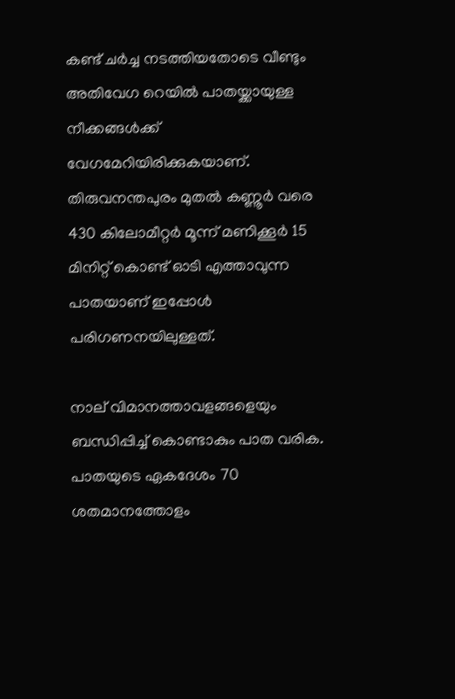കണ്ട് ചർച്ച നടത്തിയതോടെ വീണ്ടും അതിവേഗ റെയില്‍ പാതയ്ക്കായുള്ള നീക്കങ്ങള്‍ക്ക് വേഗമേറിയിരിക്കുകയാണ്. തിരുവനന്തപുരം മുതല്‍ കണ്ണൂര്‍ വരെ 430 കിലോമീറ്റര്‍ മൂന്ന് മണിക്കൂര്‍ 15 മിനിറ്റ് കൊണ്ട് ഓടി എത്താവുന്ന പാതയാണ് ഇപ്പോള്‍ പരിഗണനയിലുള്ളത്.

നാല് വിമാനത്താവളങ്ങളെയും ബന്ധിപ്പിച്ച്‌ കൊണ്ടാകും പാത വരിക. പാതയുടെ ഏകദേശം 70 ശതമാനത്തോളം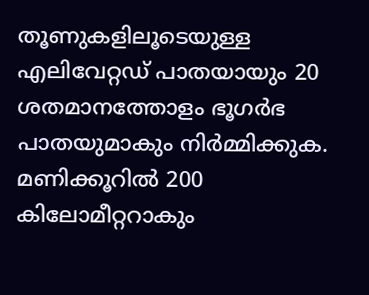തൂണുകളിലൂടെയുള്ള എലിവേറ്റഡ് പാതയായും 20 ശതമാനത്തോളം ഭൂഗര്‍ഭ പാതയുമാകും നിർമ്മിക്കുക. മണിക്കൂറില്‍ 200 കിലോമീറ്ററാകും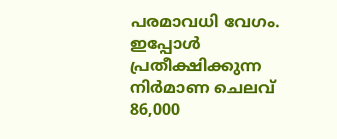പരമാവധി വേഗം. ഇപ്പോള്‍ പ്രതീക്ഷിക്കുന്ന നിര്‍മാണ ചെലവ് 86,000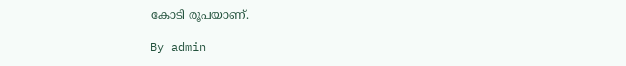കോടി രൂപയാണ്.

By admin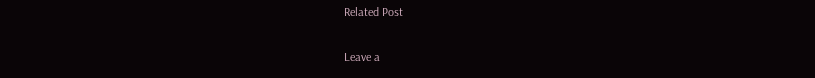Related Post

Leave a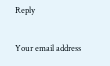Reply

Your email address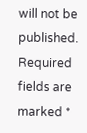will not be published. Required fields are marked *